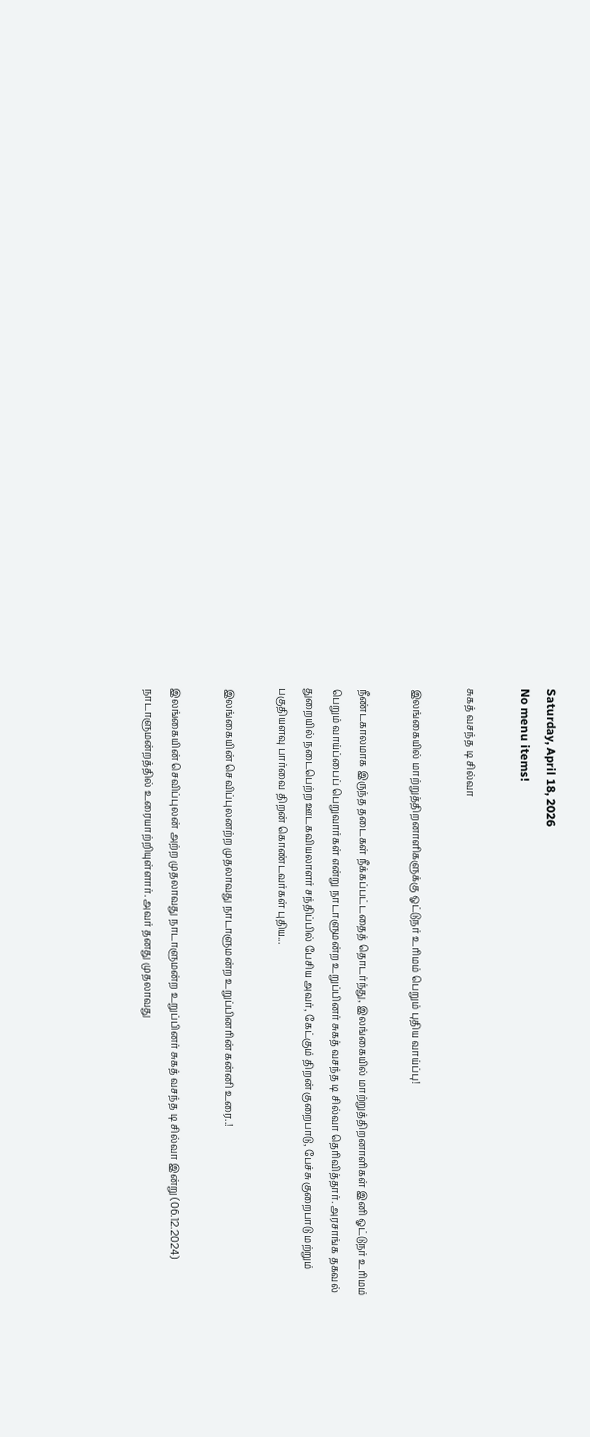Saturday, April 18, 2026
No menu items!

சுகத் வசந்த டி சில்வா

இலங்கையில் மாற்றுத்திறனாளிகளுக்கு ஓட்டுநர் உரிமம் பெறும் புதிய வாய்ப்பு!

நீண்டகாலமாக இருந்த தடைகள் நீக்கப்பட்டதைத் தொடர்ந்து, இலங்கையில் மாற்றுத்திறனாளிகள் இனி ஓட்டுநர் உரிமம் பெறும் வாய்ப்பைப் பெறுவார்கள் என்று நாடாளுமன்ற உறுப்பினர் சுகத் வசந்த டி சில்வா தெரிவித்தார். அரசாங்க தகவல் துறையில் நடைபெற்ற ஊடகவியலாளர் சந்திப்பில் பேசிய அவர், கேட்கும் திறன் குறைபாடு, பேச்சு குறைபாடு மற்றும் பகுதியளவு பார்வை திறன் கொண்டவர்கள் புதிய...

இலங்கையின் செவிப்புலனற்ற முதலாவது நாடாளுமன்ற உறுப்பினரின் கன்னி உரை..!

இலங்கையின் செவிப்புலன் அற்ற முதலாவது நாடாளுமன்ற உறுப்பினர் சுகத் வசந்த டி சில்வா இன்று (06.12.2024) நாடாளுமன்றத்தில் உரையாற்றியுள்ளார். அவர் தனது முதலாவது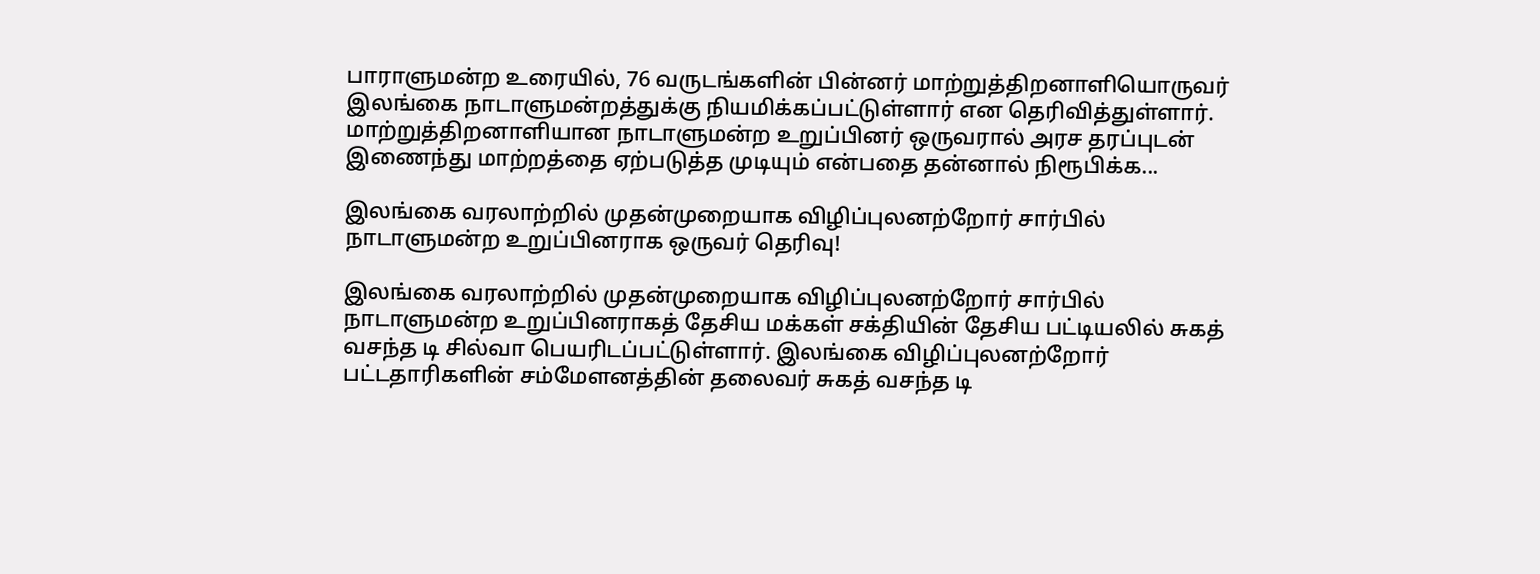பாராளுமன்ற உரையில், 76 வருடங்களின் பின்னர் மாற்றுத்திறனாளியொருவர் இலங்கை நாடாளுமன்றத்துக்கு நியமிக்கப்பட்டுள்ளார் என தெரிவித்துள்ளார். மாற்றுத்திறனாளியான நாடாளுமன்ற உறுப்பினர் ஒருவரால் அரச தரப்புடன் இணைந்து மாற்றத்தை ஏற்படுத்த முடியும் என்பதை தன்னால் நிரூபிக்க...

இலங்கை வரலாற்றில் முதன்முறையாக விழிப்புலனற்றோர் சார்பில் நாடாளுமன்ற உறுப்பினராக ஒருவர் தெரிவு!

இலங்கை வரலாற்றில் முதன்முறையாக விழிப்புலனற்றோர் சார்பில் நாடாளுமன்ற உறுப்பினராகத் தேசிய மக்கள் சக்தியின் தேசிய பட்டியலில் சுகத் வசந்த டி சில்வா பெயரிடப்பட்டுள்ளார். இலங்கை விழிப்புலனற்றோர் பட்டதாரிகளின் சம்மேளனத்தின் தலைவர் சுகத் வசந்த டி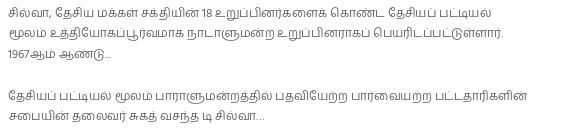சில்வா, தேசிய மக்கள் சக்தியின் 18 உறுப்பினர்களைக் கொண்ட தேசியப் பட்டியல் மூலம் உத்தியோகப்பூர்வமாக நாடாளுமன்ற உறுப்பினராகப் பெயரிடப்பட்டுள்ளார். 1967ஆம் ஆண்டு...

தேசியப் பட்டியல் மூலம் பாராளுமன்றத்தில் பதவியேற்ற பார்வையற்ற பட்டதாரிகளின் சபையின் தலைவர் சுகத் வசந்த டி சில்வா…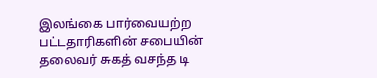இலங்கை பார்வையற்ற பட்டதாரிகளின் சபையின் தலைவர் சுகத் வசந்த டி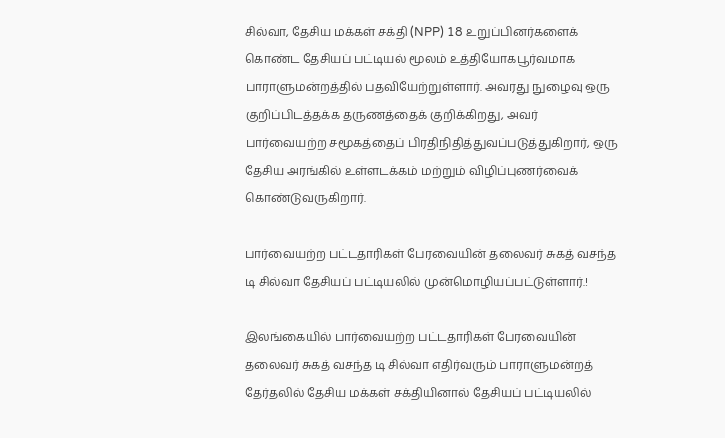சில்வா, தேசிய மக்கள் சக்தி (NPP) 18 உறுப்பினர்களைக் கொண்ட தேசியப் பட்டியல் மூலம் உத்தியோகபூர்வமாக பாராளுமன்றத்தில் பதவியேற்றுள்ளார். அவரது நுழைவு ஒரு குறிப்பிடத்தக்க தருணத்தைக் குறிக்கிறது, அவர் பார்வையற்ற சமூகத்தைப் பிரதிநிதித்துவப்படுத்துகிறார், ஒரு தேசிய அரங்கில் உள்ளடக்கம் மற்றும் விழிப்புணர்வைக் கொண்டுவருகிறார்.

பார்வையற்ற பட்டதாரிகள் பேரவையின் தலைவர் சுகத் வசந்த டி சில்வா தேசியப் பட்டியலில் முன்மொழியப்பட்டுள்ளார்.!

இலங்கையில் பார்வையற்ற பட்டதாரிகள் பேரவையின் தலைவர் சுகத் வசந்த டி சில்வா எதிர்வரும் பாராளுமன்றத் தேர்தலில் தேசிய மக்கள் சக்தியினால் தேசியப் பட்டியலில்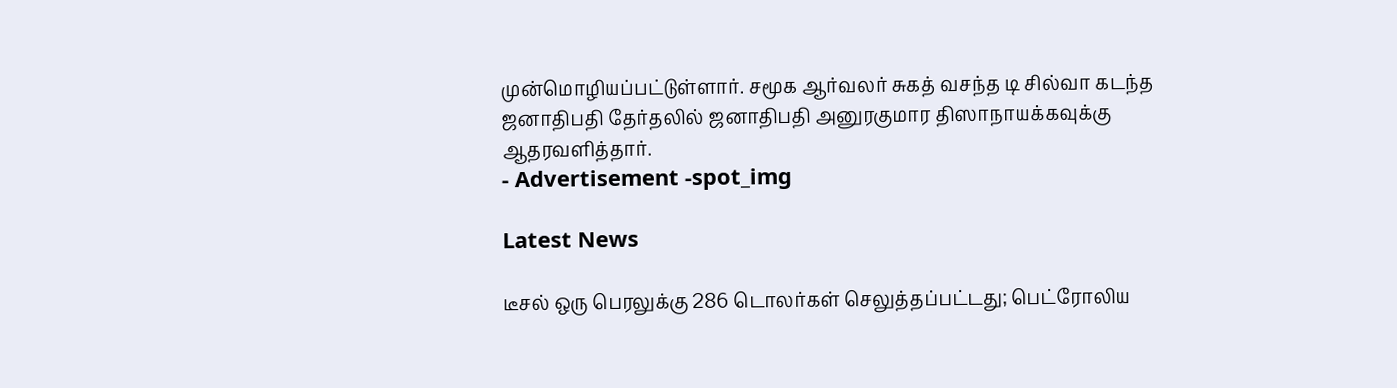முன்மொழியப்பட்டுள்ளார். சமூக ஆர்வலர் சுகத் வசந்த டி சில்வா கடந்த ஜனாதிபதி தேர்தலில் ஜனாதிபதி அனுரகுமார திஸாநாயக்கவுக்கு ஆதரவளித்தார்.
- Advertisement -spot_img

Latest News

டீசல் ஒரு பெரலுக்கு 286 டொலர்கள் செலுத்தப்பட்டது; பெட்ரோலிய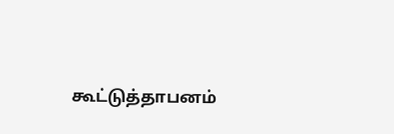கூட்டுத்தாபனம்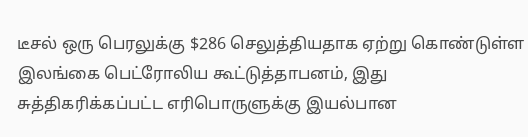டீசல் ஒரு பெரலுக்கு $286 செலுத்தியதாக ஏற்று கொண்டுள்ள இலங்கை பெட்ரோலிய கூட்டுத்தாபனம், இது சுத்திகரிக்கப்பட்ட எரிபொருளுக்கு இயல்பான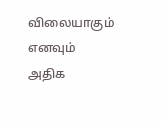விலையாகும் எனவும் அதிக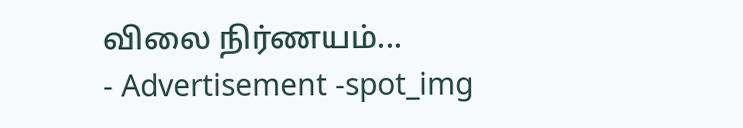விலை நிர்ணயம்...
- Advertisement -spot_img